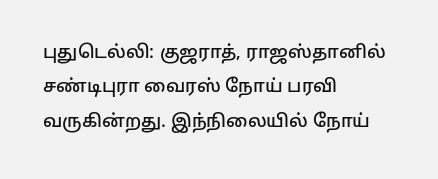புதுடெல்லி: குஜராத், ராஜஸ்தானில் சண்டிபுரா வைரஸ் நோய் பரவி வருகின்றது. இந்நிலையில் நோய்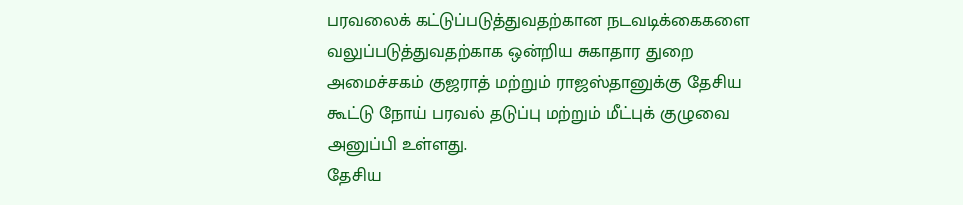பரவலைக் கட்டுப்படுத்துவதற்கான நடவடிக்கைகளை வலுப்படுத்துவதற்காக ஒன்றிய சுகாதார துறை அமைச்சகம் குஜராத் மற்றும் ராஜஸ்தானுக்கு தேசிய கூட்டு நோய் பரவல் தடுப்பு மற்றும் மீட்புக் குழுவை அனுப்பி உள்ளது.
தேசிய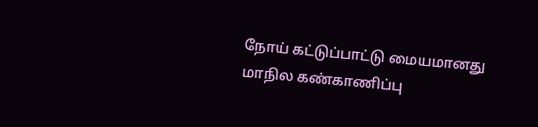நோய் கட்டுப்பாட்டு மையமானது மாநில கண்காணிப்பு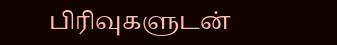பிரிவுகளுடன்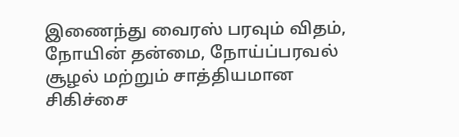இணைந்து வைரஸ் பரவும் விதம், நோயின் தன்மை, நோய்ப்பரவல் சூழல் மற்றும் சாத்தியமான சிகிச்சை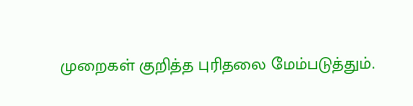முறைகள் குறித்த புரிதலை மேம்படுத்தும்.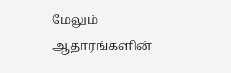மேலும் ஆதாரங்களின்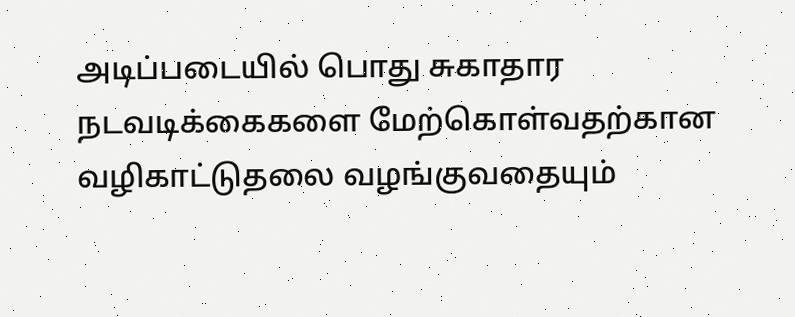அடிப்படையில் பொது சுகாதார நடவடிக்கைகளை மேற்கொள்வதற்கான வழிகாட்டுதலை வழங்குவதையும்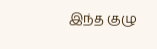இந்த குழு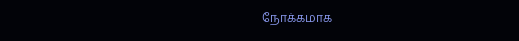நோக்கமாக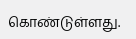கொண்டுள்ளது.